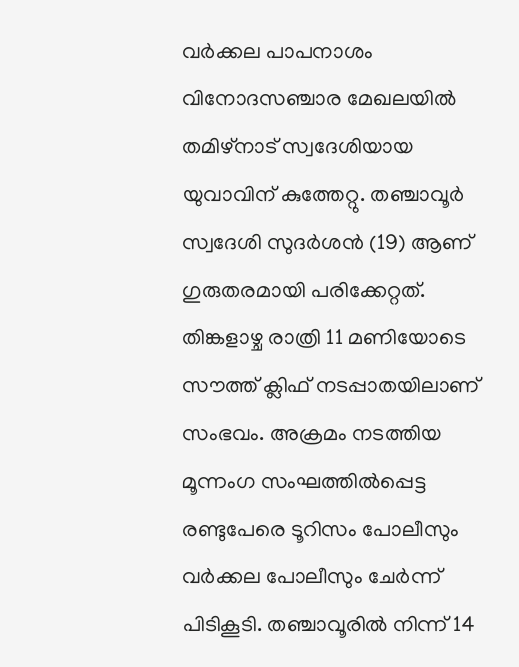വർക്കല പാപനാശം വിനോദസഞ്ചാര മേഖലയിൽ തമിഴ്നാട് സ്വദേശിയായ യുവാവിന് കുത്തേറ്റു. തഞ്ചാവൂർ സ്വദേശി സുദർശൻ (19) ആണ് ഗുരുതരമായി പരിക്കേറ്റത്. തിങ്കളാഴ്ച രാത്രി 11 മണിയോടെ സൗത്ത് ക്ലിഫ് നടപ്പാതയിലാണ് സംഭവം. അക്രമം നടത്തിയ മൂന്നംഗ സംഘത്തിൽപ്പെട്ട രണ്ടുപേരെ ടൂറിസം പോലീസും വർക്കല പോലീസും ചേർന്ന് പിടികൂടി. തഞ്ചാവൂരിൽ നിന്ന് 14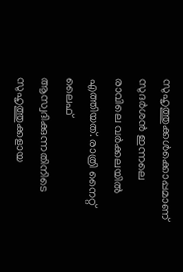സുഹൃത്തുക്കൾക്കൊപ്പമാണ് സുദർശൻ ഇന്നലെ രാവിലെ വർക്കലയിൽ എത്തിയത്. രാത്രി നൈറ്റ് ലൈഫ് ആസ്വദിക്കുന്നതിനിടെ സുഹൃത്തുക്കളായ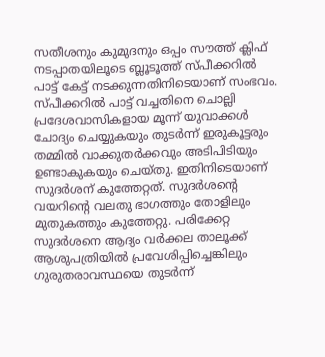സതീശനും കുമുദനും ഒപ്പം സൗത്ത് ക്ലിഫ് നടപ്പാതയിലൂടെ ബ്ലൂടൂത്ത് സ്പീക്കറിൽ പാട്ട് കേട്ട് നടക്കുന്നതിനിടെയാണ് സംഭവം.
സ്പീക്കറിൽ പാട്ട് വച്ചതിനെ ചൊല്ലി പ്രദേശവാസികളായ മൂന്ന് യുവാക്കൾ ചോദ്യം ചെയ്യുകയും തുടർന്ന് ഇരുകൂട്ടരും തമ്മിൽ വാക്കുതർക്കവും അടിപിടിയും ഉണ്ടാകുകയും ചെയ്തു. ഇതിനിടെയാണ് സുദർശന് കുത്തേറ്റത്. സുദർശന്റെ വയറിന്റെ വലതു ഭാഗത്തും തോളിലും മുതുകത്തും കുത്തേറ്റു. പരിക്കേറ്റ സുദർശനെ ആദ്യം വർക്കല താലൂക്ക് ആശുപത്രിയിൽ പ്രവേശിപ്പിച്ചെങ്കിലും ഗുരുതരാവസ്ഥയെ തുടർന്ന്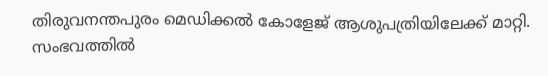തിരുവനന്തപുരം മെഡിക്കൽ കോളേജ് ആശുപത്രിയിലേക്ക് മാറ്റി. സംഭവത്തിൽ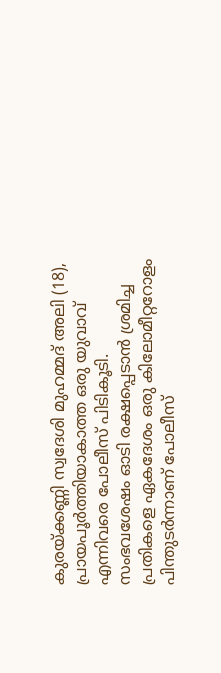കുരയ്ക്കണ്ണി സ്വദേശി മുഹമ്മദ് അലി (18), പ്രായപൂർത്തിയാകാത്ത ഒരു യുവാവ് എന്നിവരെ പോലീസ് പിടികൂടി. സംഭവശേഷം ഓടി രക്ഷപ്പെടാൻ ശ്രമിച്ച പ്രതികളെ ഏകദേശം ഒരു കിലോമീറ്ററോളം പിന്തുടർന്നാണ് പോലീസ്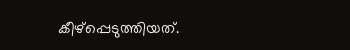കീഴ്പ്പെടുത്തിയത്.